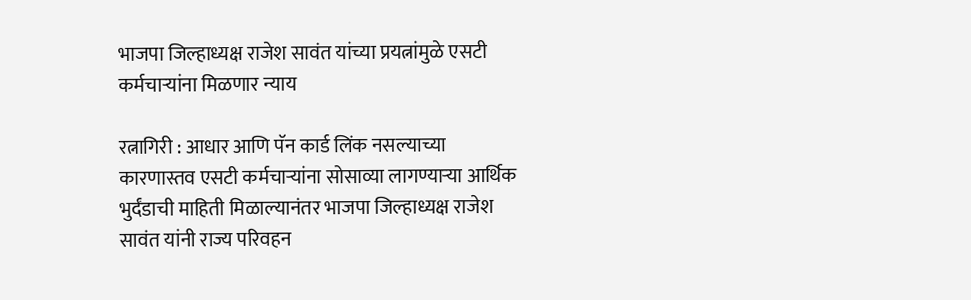भाजपा जिल्हाध्यक्ष राजेश सावंत यांच्या प्रयत्नांमुळे एसटी कर्मचाऱ्यांना मिळणार न्याय

रत्नागिरी : आधार आणि पॅन कार्ड लिंक नसल्याच्या कारणास्तव एसटी कर्मचाऱ्यांना सोसाव्या लागण्याऱ्या आर्थिक भुर्दंडाची माहिती मिळाल्यानंतर भाजपा जिल्हाध्यक्ष राजेश सावंत यांनी राज्य परिवहन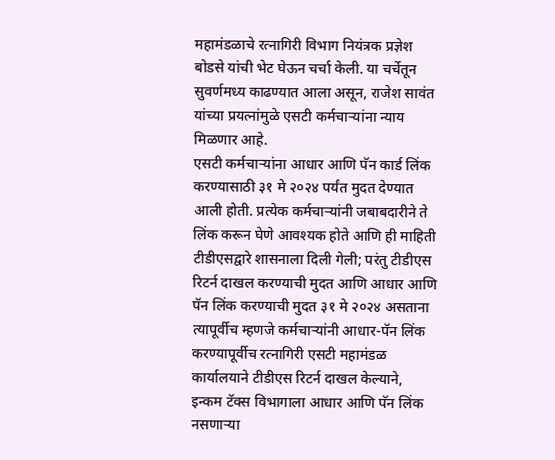महामंडळाचे रत्नागिरी विभाग नियंत्रक प्रज्ञेश बोडसे यांची भेट घेऊन चर्चा केली. या चर्चेतून सुवर्णमध्य काढण्यात आला असून, राजेश सावंत यांच्या प्रयत्नांमुळे एसटी कर्मचाऱ्यांना न्याय मिळणार आहे.
एसटी कर्मचाऱ्यांना आधार आणि पॅन कार्ड लिंक करण्यासाठी ३१ मे २०२४ पर्यंत मुदत देण्यात आली होती. प्रत्येक कर्मचाऱ्यांनी जबाबदारीने ते लिंक करून घेणे आवश्यक होते आणि ही माहिती टीडीएसद्वारे शासनाला दिली गेली; परंतु टीडीएस रिटर्न दाखल करण्याची मुदत आणि आधार आणि पॅन लिंक करण्याची मुदत ३१ मे २०२४ असताना त्यापूर्वीच म्हणजे कर्मचाऱ्यांनी आधार-पॅन लिंक करण्यापूर्वीच रत्नागिरी एसटी महामंडळ कार्यालयाने टीडीएस रिटर्न दाखल केल्याने, इन्कम टॅक्स विभागाला आधार आणि पॅन लिंक नसणाऱ्या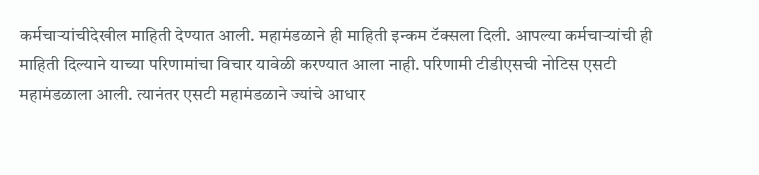कर्मचाऱ्यांचीदेखील माहिती देण्यात आली. महामंडळाने ही माहिती इन्कम टॅक्सला दिली. आपल्या कर्मचाऱ्यांची ही माहिती दिल्याने याच्या परिणामांचा विचार यावेळी करण्यात आला नाही. परिणामी टीडीएसची नोटिस एसटी महामंडळाला आली. त्यानंतर एसटी महामंडळाने ज्यांचे आधार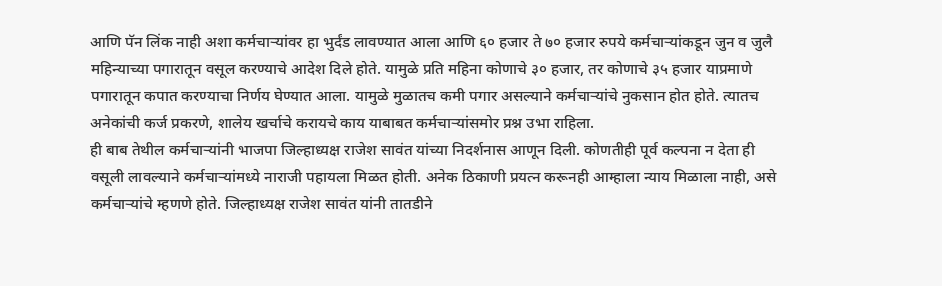आणि पॅन लिंक नाही अशा कर्मचाऱ्यांवर हा भुर्दंड लावण्यात आला आणि ६० हजार ते ७० हजार रुपये कर्मचाऱ्यांकडून जुन व जुलै महिन्याच्या पगारातून वसूल करण्याचे आदेश दिले होते. यामुळे प्रति महिना कोणाचे ३० हजार, तर कोणाचे ३५ हजार याप्रमाणे पगारातून कपात करण्याचा निर्णय घेण्यात आला. यामुळे मुळातच कमी पगार असल्याने कर्मचाऱ्यांचे नुकसान होत होते. त्यातच अनेकांची कर्ज प्रकरणे, शालेय खर्चाचे करायचे काय याबाबत कर्मचाऱ्यांसमोर प्रश्न उभा राहिला.
ही बाब तेथील कर्मचाऱ्यांनी भाजपा जिल्हाध्यक्ष राजेश सावंत यांच्या निदर्शनास आणून दिली. कोणतीही पूर्व कल्पना न देता ही वसूली लावल्याने कर्मचाऱ्यांमध्ये नाराजी पहायला मिळत होती. अनेक ठिकाणी प्रयत्न करूनही आम्हाला न्याय मिळाला नाही, असे कर्मचाऱ्यांचे म्हणणे होते. जिल्हाध्यक्ष राजेश सावंत यांनी तातडीने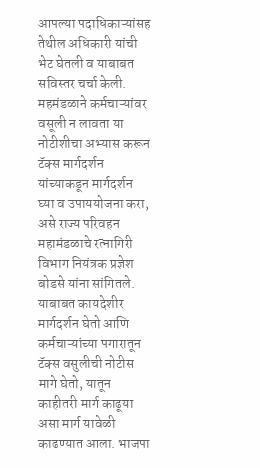आपल्या पदाधिकाऱ्यांसह तेथील अधिकारी यांची भेट घेतली व याबाबत सविस्तर चर्चा केली. महमंडळाने कर्मचाऱ्यांवर वसूली न लावता या नोटीशीचा अभ्यास करून टॅक्स मार्गदर्शन यांच्याकडून मार्गदर्शन घ्या व उपाययोजना करा, असे राज्य परिवहन महामंडळाचे रत्नागिरी विभाग नियंत्रक प्रज्ञेश बोडसे यांना सांगितले. याबाबत कायदेशीर मार्गदर्शन घेतो आणि कर्मचाऱ्यांच्या पगारातून टॅक्स वसुलीची नोटीस मागे घेतो, यातून काहीतरी मार्ग काढूया असा मार्ग यावेळी काढण्यात आला. भाजपा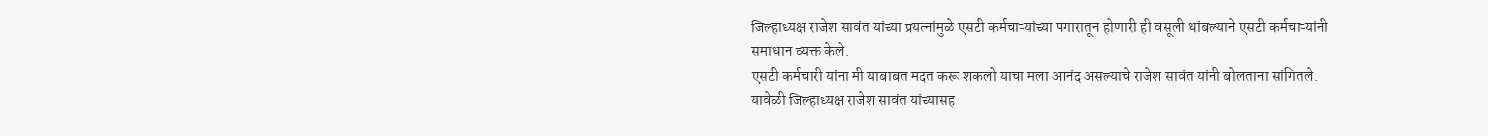जिल्हाध्यक्ष राजेश सावंत यांच्या प्रयत्नांमुळे एसटी कर्मचाऱ्यांच्या पगारातून होणारी ही वसूली थांबल्याने एसटी कर्मचाऱ्यांनी समाधान व्यक्त केले.
एसटी कर्मचारी यांना मी याबाबत मदत करू शकलो याचा मला आनंद असल्याचे राजेश सावंत यांनी बोलताना सांगितले. यावेळी जिल्हाध्यक्ष राजेश सावंत यांच्यासह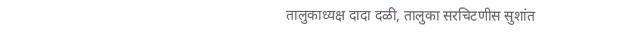तालुकाध्यक्ष दादा दळी, तालुका सरचिटणीस सुशांत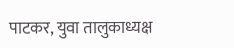पाटकर, युवा तालुकाध्यक्ष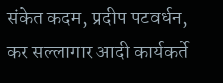संकेत कदम, प्रदीप पटवर्धन, कर सल्लागार आदी कार्यकर्ते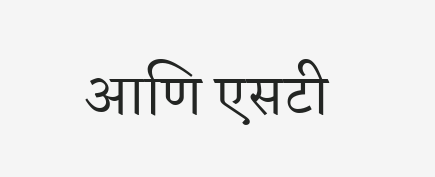आणि एसटी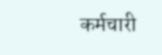कर्मचारी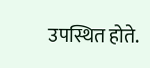उपस्थित होते.